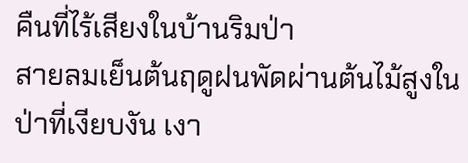คืนที่ไร้เสียงในบ้านริมป่า
สายลมเย็นต้นฤดูฝนพัดผ่านต้นไม้สูงในป่าที่เงียบงัน เงา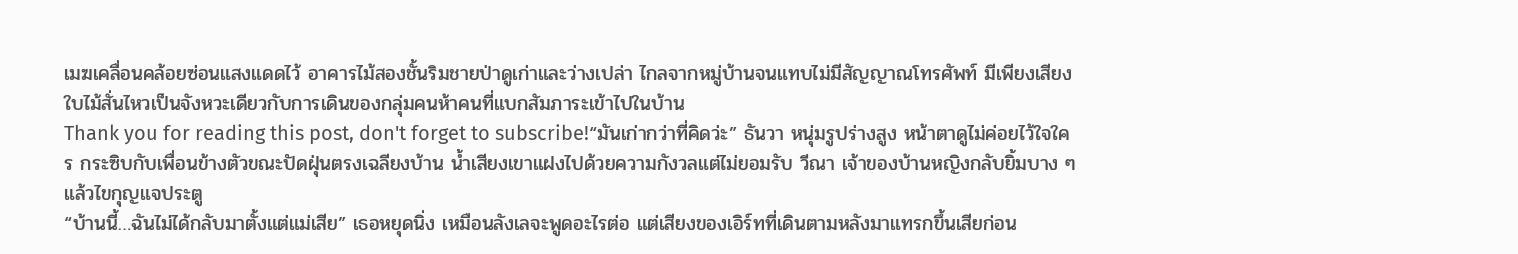เมฆเคลื่อนคล้อยซ่อนแสงแดดไว้ อาคารไม้สองชั้นริมชายป่าดูเก่าและว่างเปล่า ไกลจากหมู่บ้านจนแทบไม่มีสัญญาณโทรศัพท์ มีเพียงเสียงใบไม้สั่นไหวเป็นจังหวะเดียวกับการเดินของกลุ่มคนห้าคนที่แบกสัมภาระเข้าไปในบ้าน
Thank you for reading this post, don't forget to subscribe!“มันเก่ากว่าที่คิดว่ะ” ธันวา หนุ่มรูปร่างสูง หน้าตาดูไม่ค่อยไว้ใจใคร กระซิบกับเพื่อนข้างตัวขณะปัดฝุ่นตรงเฉลียงบ้าน น้ำเสียงเขาแฝงไปด้วยความกังวลแต่ไม่ยอมรับ วีณา เจ้าของบ้านหญิงกลับยิ้มบาง ๆ แล้วไขกุญแจประตู
“บ้านนี้…ฉันไม่ได้กลับมาตั้งแต่แม่เสีย” เธอหยุดนิ่ง เหมือนลังเลจะพูดอะไรต่อ แต่เสียงของเอิร์ทที่เดินตามหลังมาแทรกขึ้นเสียก่อน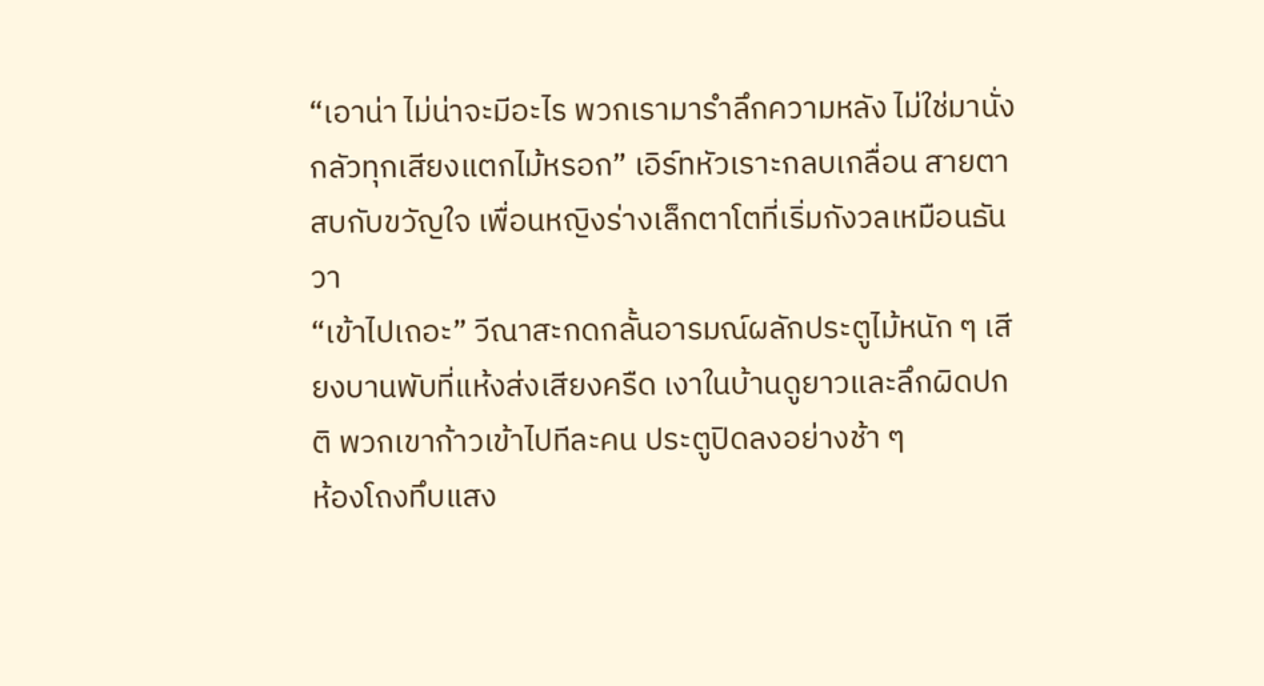“เอาน่า ไม่น่าจะมีอะไร พวกเรามารำลึกความหลัง ไม่ใช่มานั่งกลัวทุกเสียงแตกไม้หรอก” เอิร์ทหัวเราะกลบเกลื่อน สายตาสบกับขวัญใจ เพื่อนหญิงร่างเล็กตาโตที่เริ่มกังวลเหมือนธันวา
“เข้าไปเถอะ” วีณาสะกดกลั้นอารมณ์ผลักประตูไม้หนัก ๆ เสียงบานพับที่แห้งส่งเสียงครืด เงาในบ้านดูยาวและลึกผิดปกติ พวกเขาก้าวเข้าไปทีละคน ประตูปิดลงอย่างช้า ๆ
ห้องโถงทึบแสง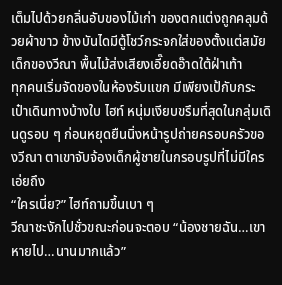เต็มไปด้วยกลิ่นอับของไม้เก่า ของตกแต่งถูกคลุมด้วยผ้าขาว ข้างบันไดมีตู้โชว์กระจกใส่ของตั้งแต่สมัยเด็กของวีณา พื้นไม้ส่งเสียงเอี๊ยดอ๊าดใต้ฝ่าเท้า
ทุกคนเริ่มจัดของในห้องรับแขก มีเพียงเป้กับกระเป๋าเดินทางบ้างใบ ไฮท์ หนุ่มเงียบขรึมที่สุดในกลุ่มเดินดูรอบ ๆ ก่อนหยุดยืนนิ่งหน้ารูปถ่ายครอบครัวของวีณา ตาเขาจับจ้องเด็กผู้ชายในกรอบรูปที่ไม่มีใครเอ่ยถึง
“ใครเนี่ย?” ไฮท์ถามขึ้นเบา ๆ
วีณาชะงักไปชั่วขณะก่อนจะตอบ “น้องชายฉัน…เขาหายไป…นานมากแล้ว”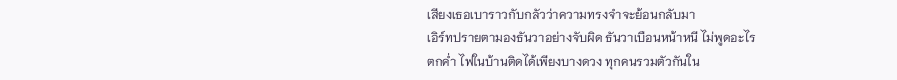เสียงเธอเบาราวกับกลัวว่าความทรงจำจะย้อนกลับมา
เอิร์ทปรายตามองธันวาอย่างจับผิด ธันวาเบือนหน้าหนี ไม่พูดอะไร
ตกค่ำ ไฟในบ้านติดได้เพียงบางดวง ทุกคนรวมตัวกันใน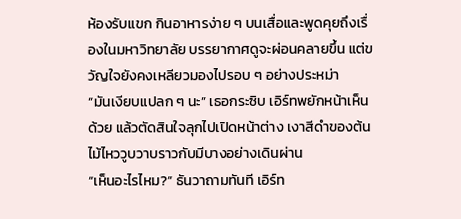ห้องรับแขก กินอาหารง่าย ๆ บนเสื่อและพูดคุยถึงเรื่องในมหาวิทยาลัย บรรยากาศดูจะผ่อนคลายขึ้น แต่ขวัญใจยังคงเหลียวมองไปรอบ ๆ อย่างประหม่า
“มันเงียบแปลก ๆ นะ” เธอกระซิบ เอิร์ทพยักหน้าเห็นด้วย แล้วตัดสินใจลุกไปเปิดหน้าต่าง เงาสีดำของต้นไม้ไหววูบวาบราวกับมีบางอย่างเดินผ่าน
“เห็นอะไรไหม?” ธันวาถามทันที เอิร์ท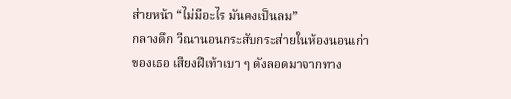ส่ายหน้า “ไม่มีอะไร มันคงเป็นลม”
กลางดึก วีณานอนกระสับกระส่ายในห้องนอนเก่าของเธอ เสียงฝีเท้าเบา ๆ ดังลอดมาจากทาง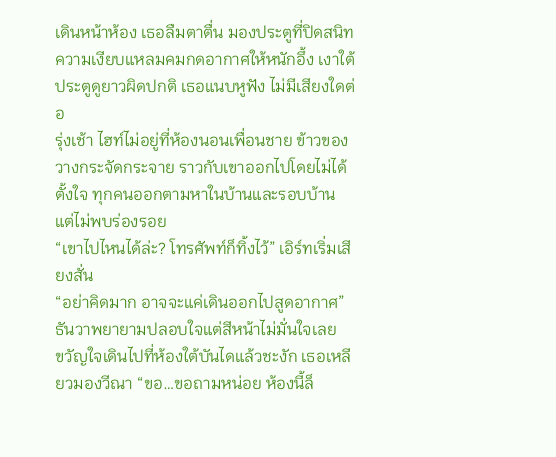เดินหน้าห้อง เธอลืมตาตื่น มองประตูที่ปิดสนิท ความเงียบแหลมคมกดอากาศให้หนักอึ้ง เงาใต้ประตูดูยาวผิดปกติ เธอแนบหูฟัง ไม่มีเสียงใดต่อ
รุ่งเช้า ไฮท์ไม่อยู่ที่ห้องนอนเพื่อนชาย ข้าวของวางกระจัดกระจาย ราวกับเขาออกไปโดยไม่ได้ตั้งใจ ทุกคนออกตามหาในบ้านและรอบบ้าน แต่ไม่พบร่องรอย
“เขาไปไหนได้ล่ะ? โทรศัพท์ก็ทิ้งไว้” เอิร์ทเริ่มเสียงสั่น
“อย่าคิดมาก อาจจะแค่เดินออกไปสูดอากาศ” ธันวาพยายามปลอบใจแต่สีหน้าไม่มั่นใจเลย
ขวัญใจเดินไปที่ห้องใต้บันไดแล้วชะงัก เธอเหลียวมองวีณา “ขอ…ขอถามหน่อย ห้องนี้ล็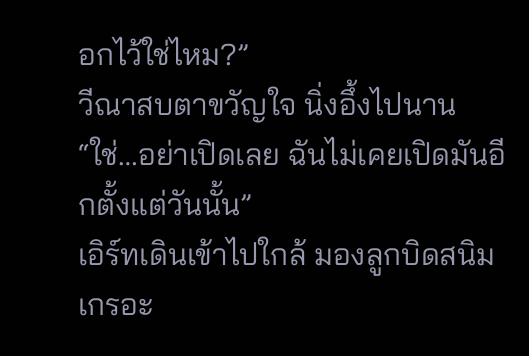อกไว้ใช่ไหม?”
วีณาสบตาขวัญใจ นิ่งอึ้งไปนาน “ใช่…อย่าเปิดเลย ฉันไม่เคยเปิดมันอีกตั้งแต่วันนั้น”
เอิร์ทเดินเข้าไปใกล้ มองลูกบิดสนิมเกรอะ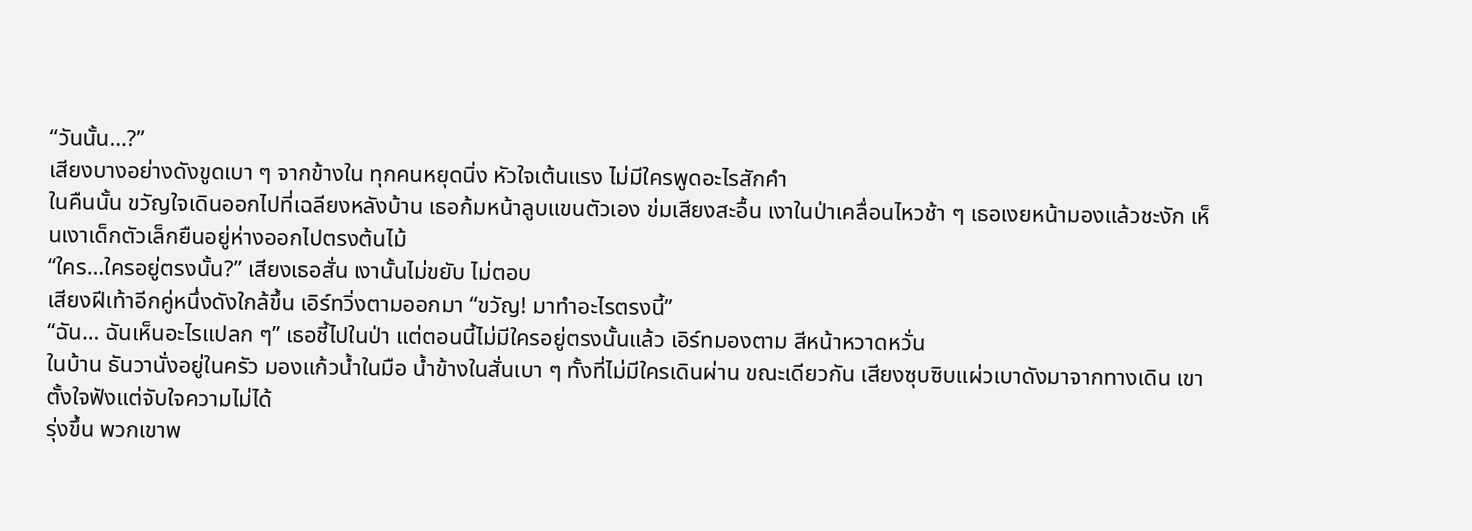“วันนั้น…?”
เสียงบางอย่างดังขูดเบา ๆ จากข้างใน ทุกคนหยุดนิ่ง หัวใจเต้นแรง ไม่มีใครพูดอะไรสักคำ
ในคืนนั้น ขวัญใจเดินออกไปที่เฉลียงหลังบ้าน เธอก้มหน้าลูบแขนตัวเอง ข่มเสียงสะอื้น เงาในป่าเคลื่อนไหวช้า ๆ เธอเงยหน้ามองแล้วชะงัก เห็นเงาเด็กตัวเล็กยืนอยู่ห่างออกไปตรงต้นไม้
“ใคร…ใครอยู่ตรงนั้น?” เสียงเธอสั่น เงานั้นไม่ขยับ ไม่ตอบ
เสียงฝีเท้าอีกคู่หนึ่งดังใกล้ขึ้น เอิร์ทวิ่งตามออกมา “ขวัญ! มาทำอะไรตรงนี้”
“ฉัน… ฉันเห็นอะไรแปลก ๆ” เธอชี้ไปในป่า แต่ตอนนี้ไม่มีใครอยู่ตรงนั้นแล้ว เอิร์ทมองตาม สีหน้าหวาดหวั่น
ในบ้าน ธันวานั่งอยู่ในครัว มองแก้วน้ำในมือ น้ำข้างในสั่นเบา ๆ ทั้งที่ไม่มีใครเดินผ่าน ขณะเดียวกัน เสียงซุบซิบแผ่วเบาดังมาจากทางเดิน เขาตั้งใจฟังแต่จับใจความไม่ได้
รุ่งขึ้น พวกเขาพ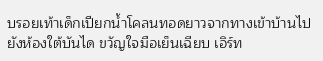บรอยเท้าเด็กเปียกน้ำโคลนทอดยาวจากทางเข้าบ้านไปยังห้องใต้บันได ขวัญใจมือเย็นเฉียบ เอิร์ท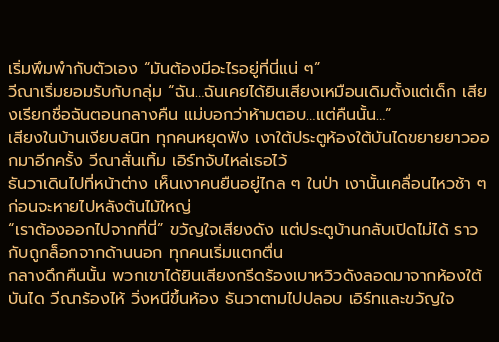เริ่มพึมพำกับตัวเอง “มันต้องมีอะไรอยู่ที่นี่แน่ ๆ”
วีณาเริ่มยอมรับกับกลุ่ม “ฉัน…ฉันเคยได้ยินเสียงเหมือนเดิมตั้งแต่เด็ก เสียงเรียกชื่อฉันตอนกลางคืน แม่บอกว่าห้ามตอบ…แต่คืนนั้น…”
เสียงในบ้านเงียบสนิท ทุกคนหยุดฟัง เงาใต้ประตูห้องใต้บันไดขยายยาวออกมาอีกครั้ง วีณาสั่นเทิ้ม เอิร์ทจับไหล่เธอไว้
ธันวาเดินไปที่หน้าต่าง เห็นเงาคนยืนอยู่ไกล ๆ ในป่า เงานั้นเคลื่อนไหวช้า ๆ ก่อนจะหายไปหลังต้นไม้ใหญ่
“เราต้องออกไปจากที่นี่” ขวัญใจเสียงดัง แต่ประตูบ้านกลับเปิดไม่ได้ ราวกับถูกล็อกจากด้านนอก ทุกคนเริ่มแตกตื่น
กลางดึกคืนนั้น พวกเขาได้ยินเสียงกรีดร้องเบาหวิวดังลอดมาจากห้องใต้บันได วีณาร้องไห้ วิ่งหนีขึ้นห้อง ธันวาตามไปปลอบ เอิร์ทและขวัญใจ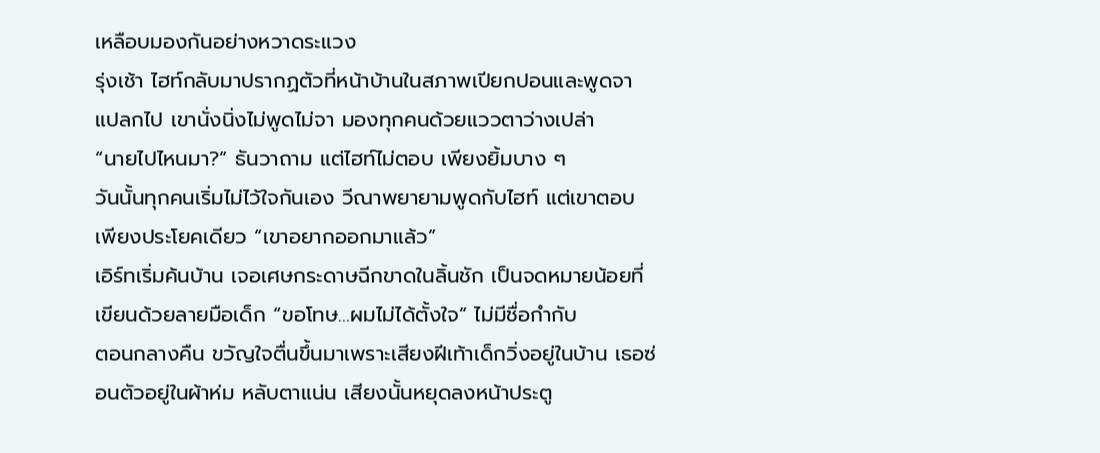เหลือบมองกันอย่างหวาดระแวง
รุ่งเช้า ไฮท์กลับมาปรากฏตัวที่หน้าบ้านในสภาพเปียกปอนและพูดจาแปลกไป เขานั่งนิ่งไม่พูดไม่จา มองทุกคนด้วยแววตาว่างเปล่า
“นายไปไหนมา?” ธันวาถาม แต่ไฮท์ไม่ตอบ เพียงยิ้มบาง ๆ
วันนั้นทุกคนเริ่มไม่ไว้ใจกันเอง วีณาพยายามพูดกับไฮท์ แต่เขาตอบเพียงประโยคเดียว “เขาอยากออกมาแล้ว”
เอิร์ทเริ่มค้นบ้าน เจอเศษกระดาษฉีกขาดในลิ้นชัก เป็นจดหมายน้อยที่เขียนด้วยลายมือเด็ก “ขอโทษ…ผมไม่ได้ตั้งใจ” ไม่มีชื่อกำกับ
ตอนกลางคืน ขวัญใจตื่นขึ้นมาเพราะเสียงฝีเท้าเด็กวิ่งอยู่ในบ้าน เธอซ่อนตัวอยู่ในผ้าห่ม หลับตาแน่น เสียงนั้นหยุดลงหน้าประตู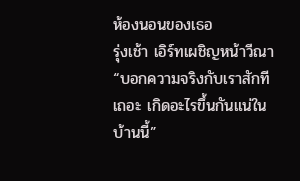ห้องนอนของเธอ
รุ่งเช้า เอิร์ทเผชิญหน้าวีณา “บอกความจริงกับเราสักทีเถอะ เกิดอะไรขึ้นกันแน่ในบ้านนี้”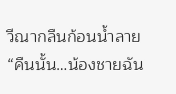วีณากลืนก้อนน้ำลาย “คืนนั้น…น้องชายฉัน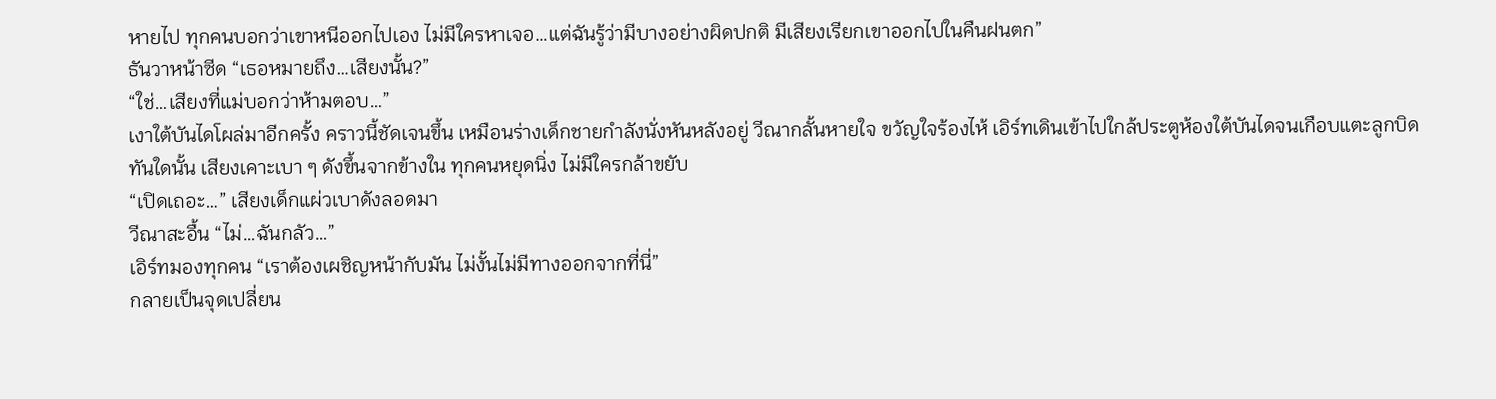หายไป ทุกคนบอกว่าเขาหนีออกไปเอง ไม่มีใครหาเจอ…แต่ฉันรู้ว่ามีบางอย่างผิดปกติ มีเสียงเรียกเขาออกไปในคืนฝนตก”
ธันวาหน้าซีด “เธอหมายถึง…เสียงนั้น?”
“ใช่…เสียงที่แม่บอกว่าห้ามตอบ…”
เงาใต้บันไดโผล่มาอีกครั้ง คราวนี้ชัดเจนขึ้น เหมือนร่างเด็กชายกำลังนั่งหันหลังอยู่ วีณากลั้นหายใจ ขวัญใจร้องไห้ เอิร์ทเดินเข้าไปใกล้ประตูห้องใต้บันไดจนเกือบแตะลูกบิด
ทันใดนั้น เสียงเคาะเบา ๆ ดังขึ้นจากข้างใน ทุกคนหยุดนิ่ง ไม่มีใครกล้าขยับ
“เปิดเถอะ…” เสียงเด็กแผ่วเบาดังลอดมา
วีณาสะอื้น “ไม่…ฉันกลัว…”
เอิร์ทมองทุกคน “เราต้องเผชิญหน้ากับมัน ไม่งั้นไม่มีทางออกจากที่นี่”
กลายเป็นจุดเปลี่ยน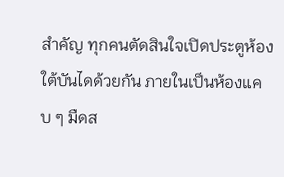สำคัญ ทุกคนตัดสินใจเปิดประตูห้องใต้บันไดด้วยกัน ภายในเป็นห้องแคบ ๆ มืดส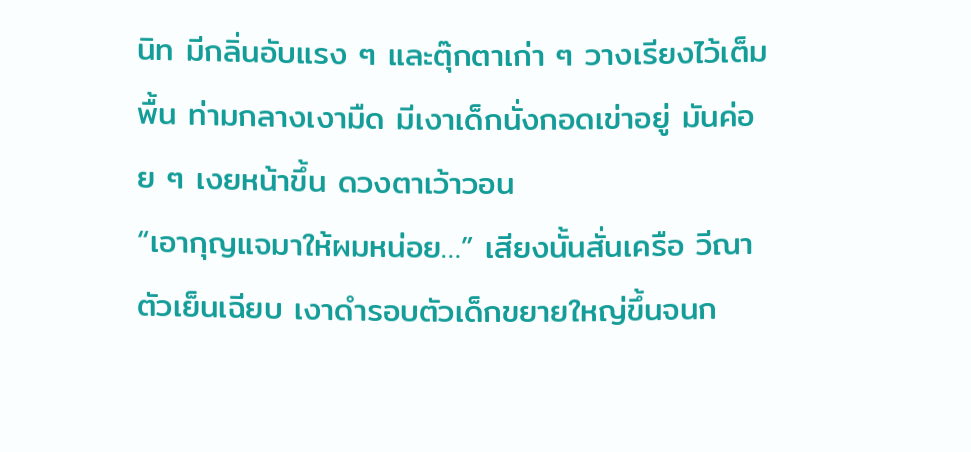นิท มีกลิ่นอับแรง ๆ และตุ๊กตาเก่า ๆ วางเรียงไว้เต็มพื้น ท่ามกลางเงามืด มีเงาเด็กนั่งกอดเข่าอยู่ มันค่อย ๆ เงยหน้าขึ้น ดวงตาเว้าวอน
“เอากุญแจมาให้ผมหน่อย…” เสียงนั้นสั่นเครือ วีณาตัวเย็นเฉียบ เงาดำรอบตัวเด็กขยายใหญ่ขึ้นจนก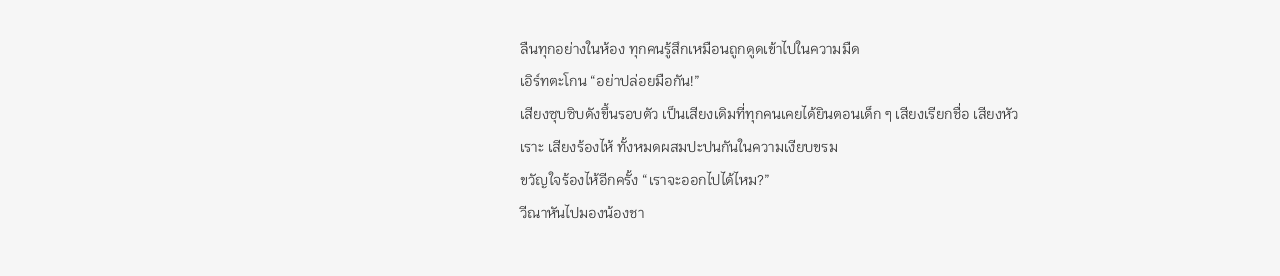ลืนทุกอย่างในห้อง ทุกคนรู้สึกเหมือนถูกดูดเข้าไปในความมืด
เอิร์ทตะโกน “อย่าปล่อยมือกัน!”
เสียงซุบซิบดังขึ้นรอบตัว เป็นเสียงเดิมที่ทุกคนเคยได้ยินตอนเด็ก ๆ เสียงเรียกชื่อ เสียงหัวเราะ เสียงร้องไห้ ทั้งหมดผสมปะปนกันในความเงียบขรม
ขวัญใจร้องไห้อีกครั้ง “เราจะออกไปได้ไหม?”
วีณาหันไปมองน้องชา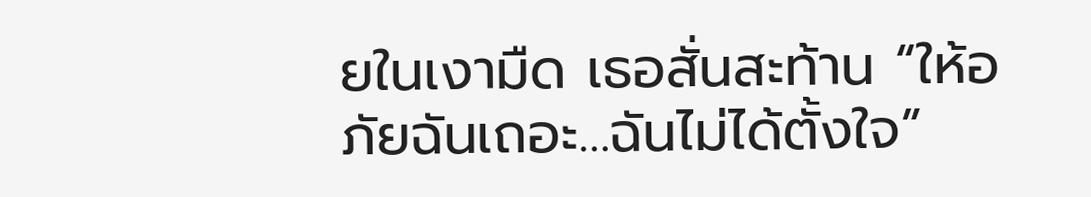ยในเงามืด เธอสั่นสะท้าน “ให้อภัยฉันเถอะ…ฉันไม่ได้ตั้งใจ”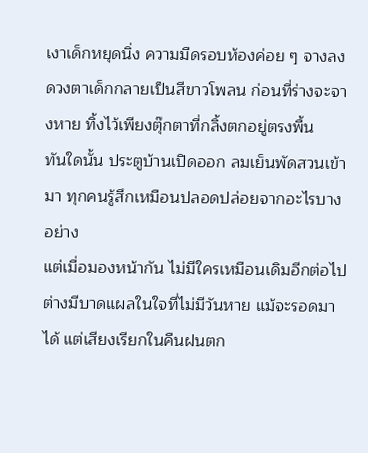เงาเด็กหยุดนิ่ง ความมืดรอบห้องค่อย ๆ จางลง ดวงตาเด็กกลายเป็นสีขาวโพลน ก่อนที่ร่างจะจางหาย ทิ้งไว้เพียงตุ๊กตาที่กลิ้งตกอยู่ตรงพื้น
ทันใดนั้น ประตูบ้านเปิดออก ลมเย็นพัดสวนเข้ามา ทุกคนรู้สึกเหมือนปลอดปล่อยจากอะไรบางอย่าง
แต่เมื่อมองหน้ากัน ไม่มีใครเหมือนเดิมอีกต่อไป ต่างมีบาดแผลในใจที่ไม่มีวันหาย แม้จะรอดมาได้ แต่เสียงเรียกในคืนฝนตก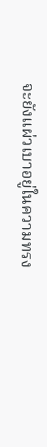จะยังแผ่วเบาอยู่ในความทรง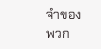จำของพวก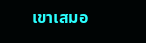เขาเสมอ